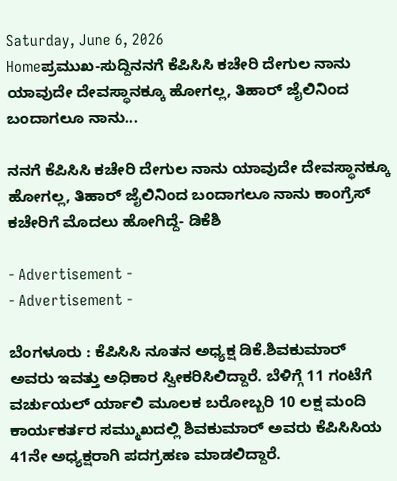Saturday, June 6, 2026
Homeಪ್ರಮುಖ-ಸುದ್ದಿನನಗೆ ಕೆಪಿಸಿಸಿ ಕಚೇರಿ ದೇಗುಲ ನಾನು ಯಾವುದೇ ದೇವಸ್ಥಾನಕ್ಕೂ ಹೋಗಲ್ಲ, ತಿಹಾರ್ ಜೈಲಿನಿಂದ ಬಂದಾಗಲೂ ನಾನು...

ನನಗೆ ಕೆಪಿಸಿಸಿ ಕಚೇರಿ ದೇಗುಲ ನಾನು ಯಾವುದೇ ದೇವಸ್ಥಾನಕ್ಕೂ ಹೋಗಲ್ಲ, ತಿಹಾರ್ ಜೈಲಿನಿಂದ ಬಂದಾಗಲೂ ನಾನು ಕಾಂಗ್ರೆಸ್ ಕಚೇರಿಗೆ ಮೊದಲು ಹೋಗಿದ್ದೆ- ಡಿಕೆಶಿ

- Advertisement -
- Advertisement -

ಬೆಂಗಳೂರು : ಕೆಪಿಸಿಸಿ ನೂತನ ಅಧ್ಯಕ್ಷ ಡಿಕೆ.ಶಿವಕುಮಾರ್ ಅವರು ಇವತ್ತು ಅಧಿಕಾರ ಸ್ವೀಕರಿಸಿಲಿದ್ದಾರೆ. ಬೆಳಿಗ್ಗೆ 11 ಗಂಟೆಗೆ  ವರ್ಚುಯಲ್ ರ್ಯಾಲಿ ಮೂಲಕ ಬರೋಬ್ಬರಿ 10 ಲಕ್ಷ ಮಂದಿ ಕಾರ್ಯಕರ್ತರ ಸಮ್ಮುಖದಲ್ಲಿ ಶಿವಕುಮಾರ್ ಅವರು ಕೆಪಿಸಿಸಿಯ 41ನೇ ಅಧ್ಯಕ್ಷರಾಗಿ ಪದಗ್ರಹಣ ಮಾಡಲಿದ್ದಾರೆ.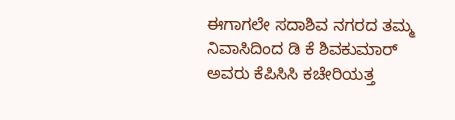ಈಗಾಗಲೇ ಸದಾಶಿವ ನಗರದ ತಮ್ಮ ನಿವಾಸಿದಿಂದ ಡಿ ಕೆ ಶಿವಕುಮಾರ್ ಅವರು ಕೆಪಿಸಿಸಿ ಕಚೇರಿಯತ್ತ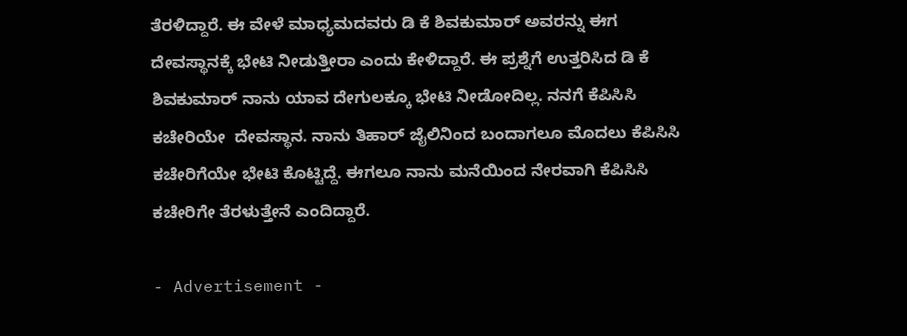ತೆರಳಿದ್ದಾರೆ. ಈ ವೇಳೆ ಮಾಧ್ಯಮದವರು ಡಿ ಕೆ ಶಿವಕುಮಾರ್ ಅವರನ್ನು ಈಗ ದೇವಸ್ಥಾನಕ್ಕೆ ಭೇಟಿ ನೀಡುತ್ತೀರಾ ಎಂದು ಕೇಳಿದ್ದಾರೆ. ಈ ಪ್ರಶ್ನೆಗೆ ಉತ್ತರಿಸಿದ ಡಿ ಕೆ ಶಿವಕುಮಾರ್ ನಾನು ಯಾವ ದೇಗುಲಕ್ಕೂ ಭೇಟಿ ನೀಡೋದಿಲ್ಲ. ನನಗೆ ಕೆಪಿಸಿಸಿ ಕಚೇರಿಯೇ  ದೇವಸ್ಥಾನ. ನಾನು ತಿಹಾರ್ ಜೈಲಿನಿಂದ ಬಂದಾಗಲೂ ಮೊದಲು ಕೆಪಿಸಿಸಿ ಕಚೇರಿಗೆಯೇ ಭೇಟಿ ಕೊಟ್ಟಿದ್ದೆ. ಈಗಲೂ ನಾನು ಮನೆಯಿಂದ ನೇರವಾಗಿ ಕೆಪಿಸಿಸಿ ಕಚೇರಿಗೇ ತೆರಳುತ್ತೇನೆ ಎಂದಿದ್ದಾರೆ.

- Advertisement -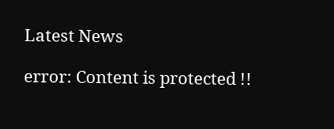Latest News

error: Content is protected !!